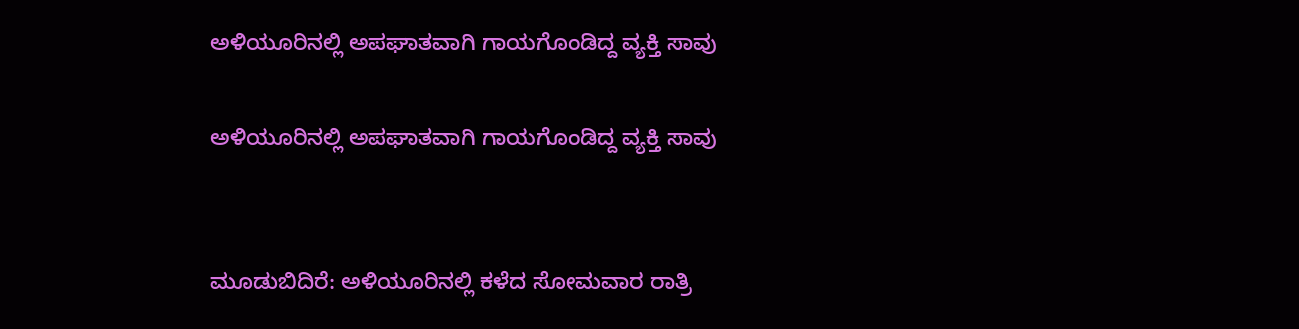ಅಳಿಯೂರಿನಲ್ಲಿ ಅಪಘಾತವಾಗಿ ಗಾಯಗೊಂಡಿದ್ದ ವ್ಯಕ್ತಿ ಸಾವು

ಅಳಿಯೂರಿನಲ್ಲಿ ಅಪಘಾತವಾಗಿ ಗಾಯಗೊಂಡಿದ್ದ ವ್ಯಕ್ತಿ ಸಾವು


ಮೂಡುಬಿದಿರೆ: ಅಳಿಯೂರಿನಲ್ಲಿ ಕಳೆದ ಸೋಮವಾರ ರಾತ್ರಿ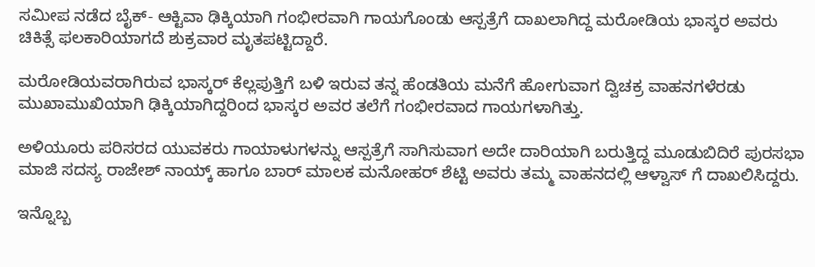ಸಮೀಪ ನಡೆದ ಬೈಕ್- ಆಕ್ಟಿವಾ ಢಿಕ್ಕಿಯಾಗಿ ಗಂಭೀರವಾಗಿ ಗಾಯಗೊಂಡು ಆಸ್ಪತ್ರೆಗೆ ದಾಖಲಾಗಿದ್ದ ಮರೋಡಿಯ ಭಾಸ್ಕರ ಅವರು ಚಿಕಿತ್ಸೆ ಫಲಕಾರಿಯಾಗದೆ ಶುಕ್ರವಾರ ಮೃತಪಟ್ಟಿದ್ದಾರೆ.

ಮರೋಡಿಯವರಾಗಿರುವ ಭಾಸ್ಕರ್ ಕೆಲ್ಲಪುತ್ತಿಗೆ ಬಳಿ ಇರುವ ತನ್ನ ಹೆಂಡತಿಯ ಮನೆಗೆ ಹೋಗುವಾಗ ದ್ವಿಚಕ್ರ ವಾಹನಗಳೆರಡು ಮುಖಾಮುಖಿಯಾಗಿ ಢಿಕ್ಕಿಯಾಗಿದ್ದರಿಂದ ಭಾಸ್ಕರ ಅವರ ತಲೆಗೆ ಗಂಭೀರವಾದ ಗಾಯಗಳಾಗಿತ್ತು.

ಅಳಿಯೂರು ಪರಿಸರದ ಯುವಕರು ಗಾಯಾಳುಗಳನ್ನು ಆಸ್ಪತ್ರೆಗೆ ಸಾಗಿಸುವಾಗ ಅದೇ ದಾರಿಯಾಗಿ ಬರುತ್ತಿದ್ದ ಮೂಡುಬಿದಿರೆ ಪುರಸಭಾ ಮಾಜಿ ಸದಸ್ಯ ರಾಜೇಶ್ ನಾಯ್ಕ್ ಹಾಗೂ ಬಾರ್ ಮಾಲಕ ಮನೋಹರ್ ಶೆಟ್ಟಿ ಅವರು ತಮ್ಮ ವಾಹನದಲ್ಲಿ ಆಳ್ವಾಸ್ ಗೆ ದಾಖಲಿಸಿದ್ದರು.

ಇನ್ನೊಬ್ಬ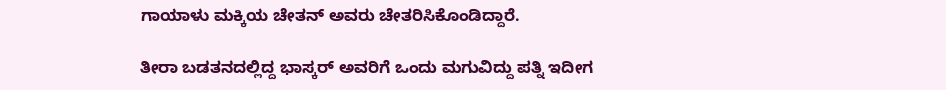ಗಾಯಾಳು ಮಕ್ಕಿಯ ಚೇತನ್ ಅವರು ಚೇತರಿಸಿಕೊಂಡಿದ್ದಾರೆ.

ತೀರಾ ಬಡತನದಲ್ಲಿದ್ದ ಭಾಸ್ಕರ್ ಅವರಿಗೆ ಒಂದು ಮಗುವಿದ್ದು ಪತ್ನಿ ಇದೀಗ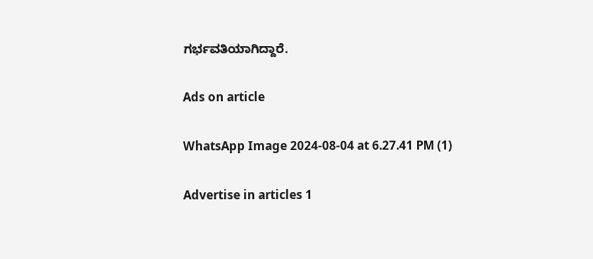ಗರ್ಭವತಿಯಾಗಿದ್ದಾರೆ.

Ads on article

WhatsApp Image 2024-08-04 at 6.27.41 PM (1)

Advertise in articles 1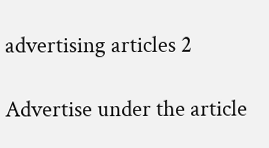advertising articles 2

Advertise under the article